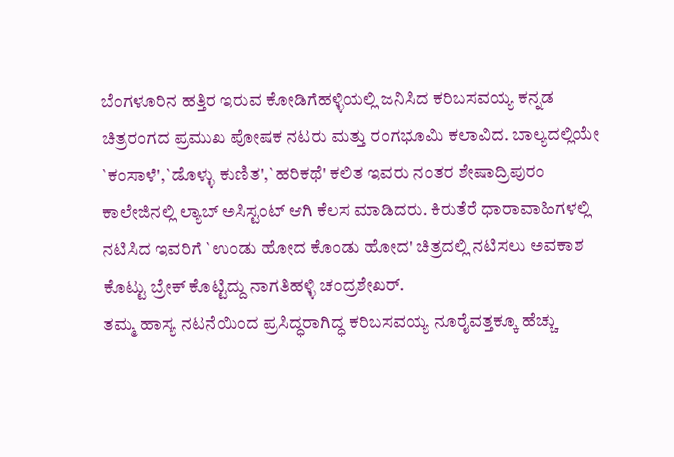ಬೆಂಗಳೂರಿನ ಹತ್ತಿರ ಇರುವ ಕೋಡಿಗೆಹಳ್ಳಿಯಲ್ಲಿ ಜನಿಸಿದ ಕರಿಬಸವಯ್ಯ ಕನ್ನಡ ಚಿತ್ರರಂಗದ ಪ್ರಮುಖ ಪೋಷಕ ನಟರು ಮತ್ತು ರಂಗಭೂಮಿ ಕಲಾವಿದ. ಬಾಲ್ಯದಲ್ಲಿಯೇ `ಕಂಸಾಳೆ',`ಡೊಳ್ಳು ಕುಣಿತ',`ಹರಿಕಥೆ' ಕಲಿತ ಇವರು ನಂತರ ಶೇಷಾದ್ರಿಪುರಂ ಕಾಲೇಜಿನಲ್ಲಿ ಲ್ಯಾಬ್ ಅಸಿಸ್ಟಂಟ್ ಆಗಿ ಕೆಲಸ ಮಾಡಿದರು. ಕಿರುತೆರೆ ಧಾರಾವಾಹಿಗಳಲ್ಲಿ ನಟಿಸಿದ ಇವರಿಗೆ `ಉಂಡು ಹೋದ ಕೊಂಡು ಹೋದ' ಚಿತ್ರದಲ್ಲಿ ನಟಿಸಲು ಅವಕಾಶ ಕೊಟ್ಟು ಬ್ರೇಕ್ ಕೊಟ್ಟಿದ್ದು ನಾಗತಿಹಳ್ಳಿ ಚಂದ್ರಶೇಖರ್.
ತಮ್ಮ ಹಾಸ್ಯ ನಟನೆಯಿಂದ ಪ್ರಸಿದ್ಧರಾಗಿದ್ಧ ಕರಿಬಸವಯ್ಯ ನೂರೈವತ್ತಕ್ಕೂ ಹೆಚ್ಚು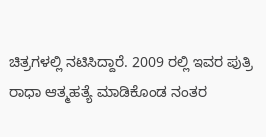ಚಿತ್ರಗಳಲ್ಲಿ ನಟಿಸಿದ್ದಾರೆ. 2009 ರಲ್ಲಿ ಇವರ ಪುತ್ರಿ ರಾಧಾ ಆತ್ಮಹತ್ಯೆ ಮಾಡಿಕೊಂಡ ನಂತರ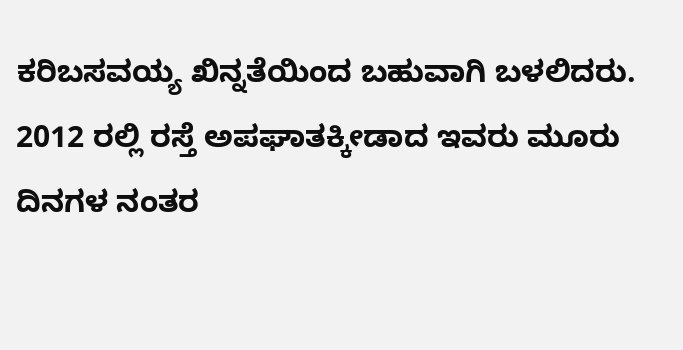ಕರಿಬಸವಯ್ಯ ಖಿನ್ನತೆಯಿಂದ ಬಹುವಾಗಿ ಬಳಲಿದರು. 2012 ರಲ್ಲಿ ರಸ್ತೆ ಅಪಘಾತಕ್ಕೀಡಾದ ಇವರು ಮೂರು ದಿನಗಳ ನಂತರ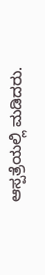ಆಸ್ಪತ್ರೆಯಲ್ಲಿ ಮಡಿದರು.